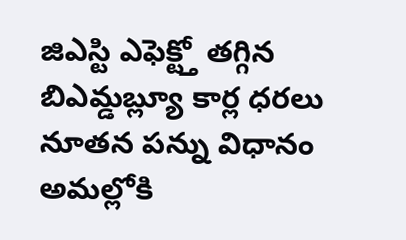జిఎస్టి ఎఫెక్ట్తో తగ్గిన బిఎమ్డబ్ల్యూ కార్ల ధరలు
నూతన పన్ను విధానం అమల్లోకి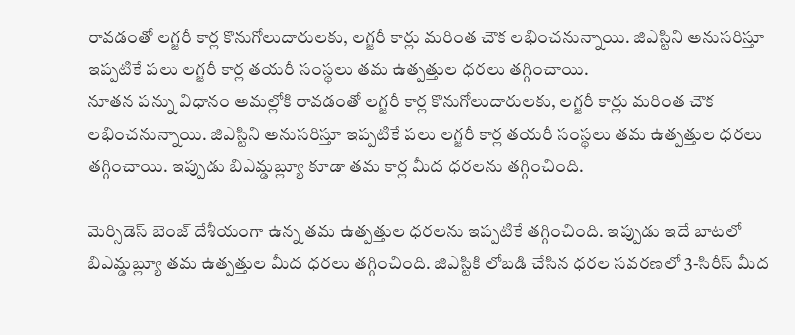రావడంతో లగ్జరీ కార్ల కొనుగోలుదారులకు, లగ్జరీ కార్లు మరింత చౌక లభించనున్నాయి. జిఎస్టిని అనుసరిస్తూ ఇప్పటికే పలు లగ్జరీ కార్ల తయరీ సంస్థలు తమ ఉత్పత్తుల ధరలు తగ్గించాయి.
నూతన పన్ను విధానం అమల్లోకి రావడంతో లగ్జరీ కార్ల కొనుగోలుదారులకు, లగ్జరీ కార్లు మరింత చౌక లభించనున్నాయి. జిఎస్టిని అనుసరిస్తూ ఇప్పటికే పలు లగ్జరీ కార్ల తయరీ సంస్థలు తమ ఉత్పత్తుల ధరలు తగ్గించాయి. ఇప్పుడు బిఎమ్డబ్ల్యూ కూడా తమ కార్ల మీద ధరలను తగ్గించింది.

మెర్సిడెస్ బెంజ్ దేశీయంగా ఉన్న తమ ఉత్పత్తుల ధరలను ఇప్పటికే తగ్గించింది. ఇప్పుడు ఇదే బాటలో బిఎమ్డబ్ల్యూ తమ ఉత్పత్తుల మీద ధరలు తగ్గించింది. జిఎస్టికి లోబడి చేసిన ధరల సవరణలో 3-సిరీస్ మీద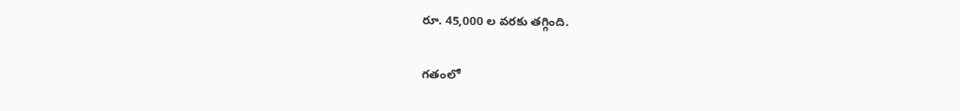రూ. 45,000 ల వరకు తగ్గింది.

గతంలో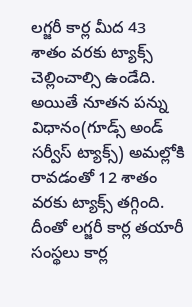లగ్జరీ కార్ల మీద 43 శాతం వరకు ట్యాక్స్ చెల్లించాల్సి ఉండేది. అయితే నూతన పన్ను విధానం(గూడ్స్ అండ్ సర్వీస్ ట్యాక్స్) అమల్లోకి రావడంతో 12 శాతం వరకు ట్యాక్స్ తగ్గింది. దీంతో లగ్జరీ కార్ల తయారీ సంస్థలు కార్ల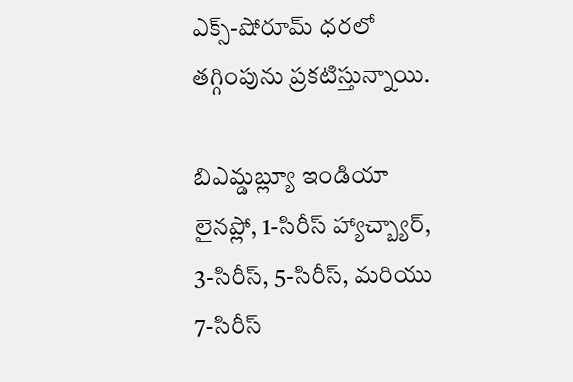ఎక్స్-షోరూమ్ ధరలో తగ్గింపును ప్రకటిస్తున్నాయి.

బిఎమ్డబ్ల్యూ ఇండియా లైనప్లో, 1-సిరీస్ హ్యాచ్బ్యార్, 3-సిరీస్, 5-సిరీస్, మరియు 7-సిరీస్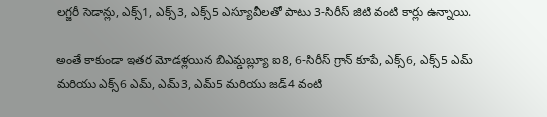లగ్జరీ సెడాన్లు, ఎక్స్1, ఎక్స్3, ఎక్స్5 ఎస్యూవీలతో పాటు 3-సిరీస్ జిటి వంటి కార్లు ఉన్నాయి.

అంతే కాకుండా ఇతర మోడళ్లయిన బిఎమ్డబ్ల్యూ ఐ8, 6-సిరీస్ గ్రాన్ కూపే, ఎక్స్6, ఎక్స్5 ఎమ్ మరియు ఎక్స్6 ఎమ్, ఎమ్3, ఎమ్5 మరియు జడ్4 వంటి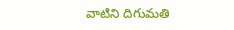వాటిని దిగుమతి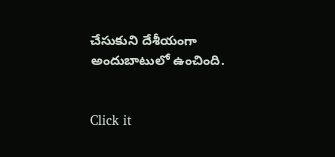చేసుకుని దేశీయంగా అందుబాటులో ఉంచింది.


Click it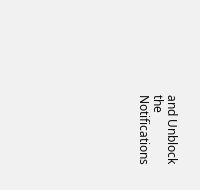and Unblock the Notifications